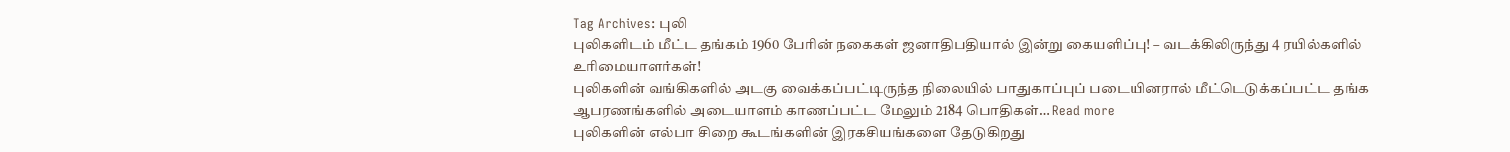Tag Archives: புலி
புலிகளிடம் மீட்ட தங்கம் 1960 பேரின் நகைகள் ஜனாதிபதியால் இன்று கையளிப்பு! – வடக்கிலிருந்து 4 ரயில்களில் உரிமையாளர்கள்!
புலிகளின் வங்கிகளில் அடகு வைக்கப்பட்டிருந்த நிலையில் பாதுகாப்புப் படையினரால் மீட்டெடுக்கப்பட்ட தங்க ஆபரணங்களில் அடையாளம் காணப்பட்ட மேலும் 2184 பொதிகள்… Read more
புலிகளின் எல்பா சிறை கூடங்களின் இரகசியங்களை தேடுகிறது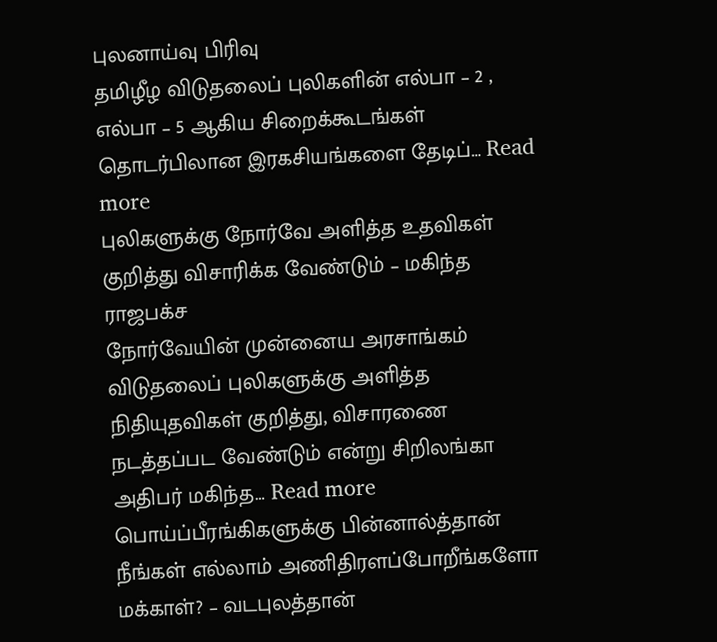புலனாய்வு பிரிவு
தமிழீழ விடுதலைப் புலிகளின் எல்பா – 2 , எல்பா – 5 ஆகிய சிறைக்கூடங்கள் தொடர்பிலான இரகசியங்களை தேடிப்… Read more
புலிகளுக்கு நோர்வே அளித்த உதவிகள் குறித்து விசாரிக்க வேண்டும் – மகிந்த ராஜபக்ச
நோர்வேயின் முன்னைய அரசாங்கம் விடுதலைப் புலிகளுக்கு அளித்த நிதியுதவிகள் குறித்து, விசாரணை நடத்தப்பட வேண்டும் என்று சிறிலங்கா அதிபர் மகிந்த… Read more
பொய்ப்பீரங்கிகளுக்கு பின்னால்த்தான் நீங்கள் எல்லாம் அணிதிரளப்போறீங்களோ மக்காள்? – வடபுலத்தான்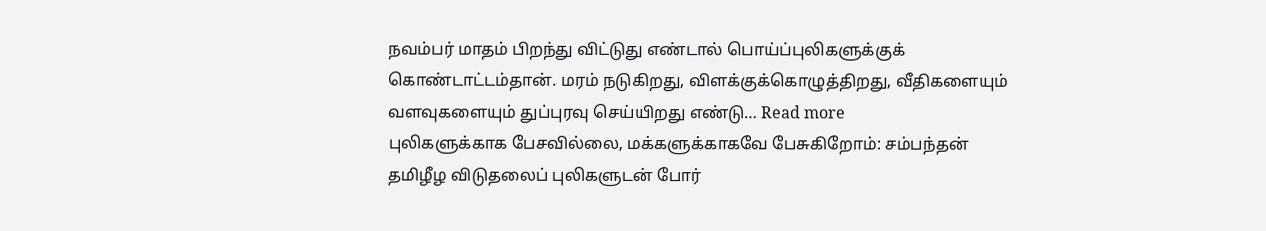நவம்பர் மாதம் பிறந்து விட்டுது எண்டால் பொய்ப்புலிகளுக்குக் கொண்டாட்டம்தான். மரம் நடுகிறது, விளக்குக்கொழுத்திறது, வீதிகளையும் வளவுகளையும் துப்புரவு செய்யிறது எண்டு… Read more
புலிகளுக்காக பேசவில்லை, மக்களுக்காகவே பேசுகிறோம்: சம்பந்தன்
தமிழீழ விடுதலைப் புலிகளுடன் போர்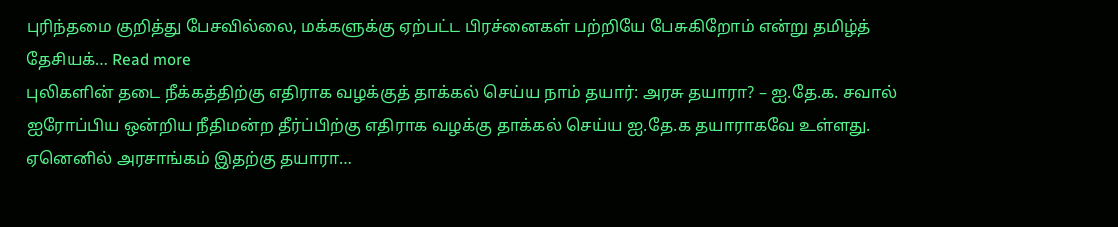புரிந்தமை குறித்து பேசவில்லை, மக்களுக்கு ஏற்பட்ட பிரச்னைகள் பற்றியே பேசுகிறோம் என்று தமிழ்த் தேசியக்… Read more
புலிகளின் தடை நீக்கத்திற்கு எதிராக வழக்குத் தாக்கல் செய்ய நாம் தயார்: அரசு தயாரா? – ஐ.தே.க. சவால்
ஐரோப்பிய ஒன்றிய நீதிமன்ற தீர்ப்பிற்கு எதிராக வழக்கு தாக்கல் செய்ய ஐ.தே.க தயாராகவே உள்ளது. ஏனெனில் அரசாங்கம் இதற்கு தயாரா…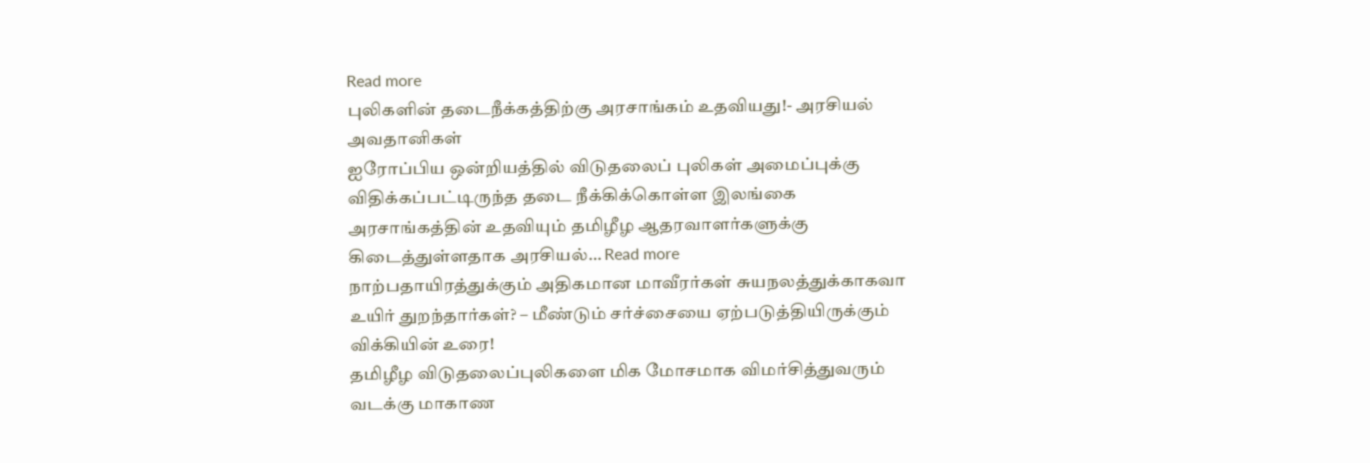Read more
புலிகளின் தடைநீக்கத்திற்கு அரசாங்கம் உதவியது!- அரசியல் அவதானிகள்
ஐரோப்பிய ஒன்றியத்தில் விடுதலைப் புலிகள் அமைப்புக்கு விதிக்கப்பட்டிருந்த தடை நீக்கிக்கொள்ள இலங்கை அரசாங்கத்தின் உதவியும் தமிழீழ ஆதரவாளர்களுக்கு கிடைத்துள்ளதாக அரசியல்… Read more
நாற்பதாயிரத்துக்கும் அதிகமான மாவீரர்கள் சுயநலத்துக்காகவா உயிர் துறந்தார்கள்? – மீண்டும் சர்ச்சையை ஏற்படுத்தியிருக்கும் விக்கியின் உரை!
தமிழீழ விடுதலைப்புலிகளை மிக மோசமாக விமர்சித்துவரும் வடக்கு மாகாண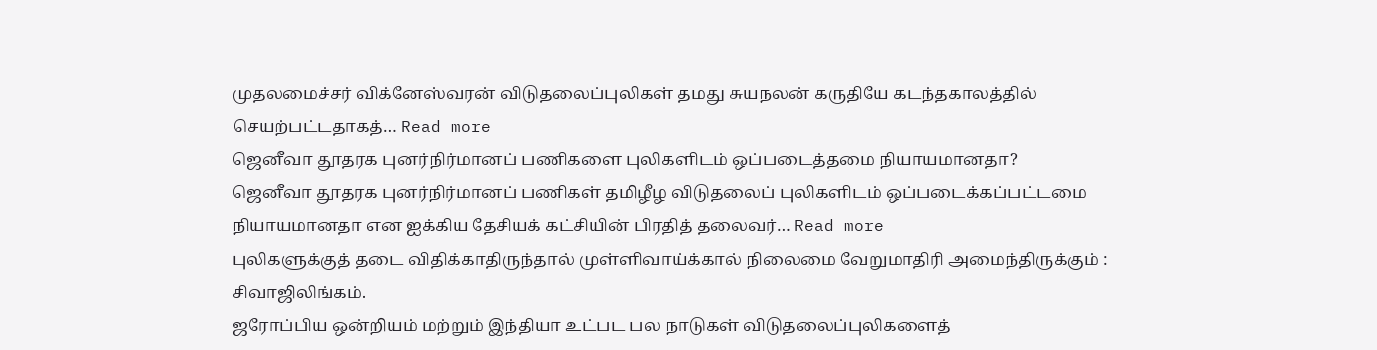முதலமைச்சர் விக்னேஸ்வரன் விடுதலைப்புலிகள் தமது சுயநலன் கருதியே கடந்தகாலத்தில் செயற்பட்டதாகத்… Read more
ஜெனீவா தூதரக புனர்நிர்மானப் பணிகளை புலிகளிடம் ஒப்படைத்தமை நியாயமானதா?
ஜெனீவா தூதரக புனர்நிர்மானப் பணிகள் தமிழீழ விடுதலைப் புலிகளிடம் ஒப்படைக்கப்பட்டமை நியாயமானதா என ஐக்கிய தேசியக் கட்சியின் பிரதித் தலைவர்… Read more
புலிகளுக்குத் தடை விதிக்காதிருந்தால் முள்ளிவாய்க்கால் நிலைமை வேறுமாதிரி அமைந்திருக்கும் : சிவாஜிலிங்கம்.
ஜரோப்பிய ஒன்றியம் மற்றும் இந்தியா உட்பட பல நாடுகள் விடுதலைப்புலிகளைத்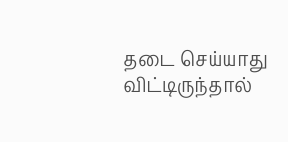தடை செய்யாது விட்டிருந்தால்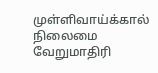முள்ளிவாய்க்கால் நிலைமை வேறுமாதிரி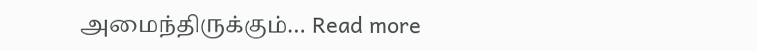அமைந்திருக்கும்… Read more